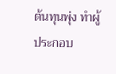ต้นทุนพุ่ง ทำผู้ประกอบ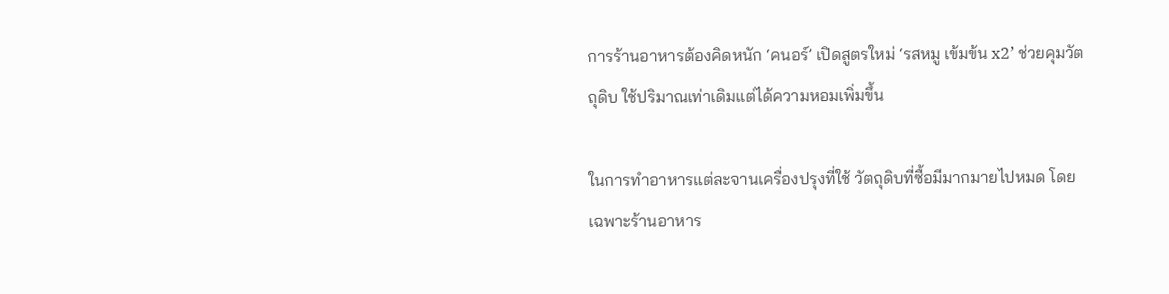การร้านอาหารต้องคิดหนัก ‘คนอร์’ เปิดสูตรใหม่ ‘รสหมู เข้มข้น x2’ ช่วยคุมวัตถุดิบ ใช้ปริมาณเท่าเดิมแต่ได้ความหอมเพิ่มขึ้น

ในการทำอาหารแต่ละจานเครื่องปรุงที่ใช้ วัตถุดิบที่ซื้อมีมากมายไปหมด โดยเฉพาะร้านอาหาร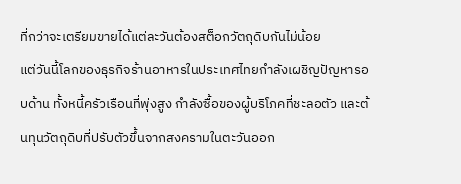ที่กว่าจะเตรียมขายได้แต่ละวันต้องสต็อกวัตถุดิบกันไม่น้อย
แต่วันนี้โลกของธุรกิจร้านอาหารในประเทศไทยกำลังเผชิญปัญหารอบด้าน ทั้งหนี้ครัวเรือนที่พุ่งสูง กำลังซื้อของผู้บริโภคที่ชะลอตัว และต้นทุนวัตถุดิบที่ปรับตัวขึ้นจากสงครามในตะวันออก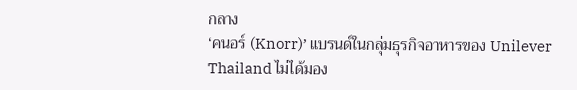กลาง
‘คนอร์ (Knorr)’ แบรนด์ในกลุ่มธุรกิจอาหารของ Unilever Thailand ไม่ได้มอง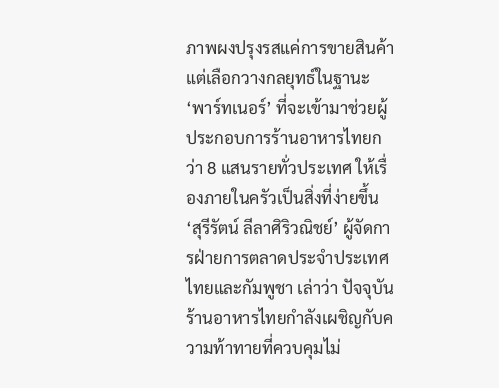ภาพผงปรุงรสแค่การขายสินค้า แต่เลือกวางกลยุทธ์ในฐานะ ‘พาร์ทเนอร์’ ที่จะเข้ามาช่วยผู้ประกอบการร้านอาหารไทยกว่า 8 แสนรายทั่วประเทศ ให้เรื่องภายในครัวเป็นสิ่งที่ง่ายขึ้น
‘สุรีรัตน์ ลีลาศิริวณิชย์’ ผู้จัดการฝ่ายการตลาดประจำประเทศไทยและกัมพูชา เล่าว่า ปัจจุบันร้านอาหารไทยกำลังเผชิญกับความท้าทายที่ควบคุมไม่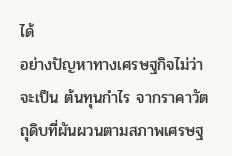ได้
อย่างปัญหาทางเศรษฐกิจไม่ว่าจะเป็น ต้นทุนกำไร จากราคาวัตถุดิบที่ผันผวนตามสภาพเศรษฐ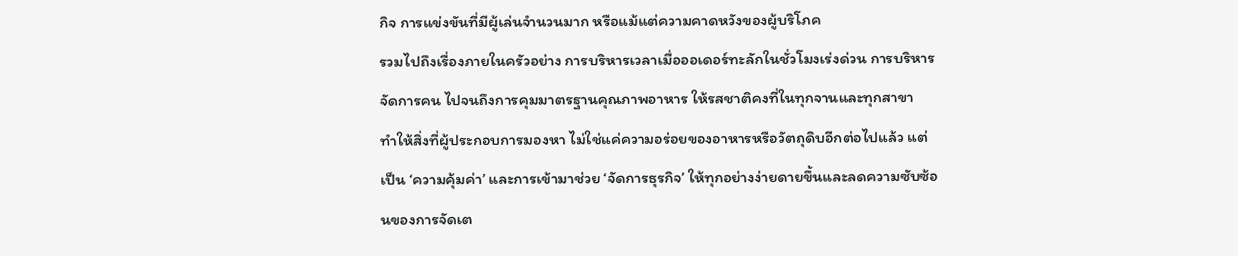กิจ การแข่งขันที่มีผู้เล่นจำนวนมาก หรือแม้แต่ความคาดหวังของผู้บริโภค
รวมไปถึงเรื่องภายในครัวอย่าง การบริหารเวลาเมื่อออเดอร์ทะลักในชั่วโมงเร่งด่วน การบริหารจัดการคน ไปจนถึงการคุมมาตรฐานคุณภาพอาหาร ให้รสชาติคงที่ในทุกจานและทุกสาขา
ทำให้สิ่งที่ผู้ประกอบการมองหา ไม่ใช่แค่ความอร่อยของอาหารหรือวัตถุดิบอีกต่อไปแล้ว แต่เป็น ‘ความคุ้มค่า’ และการเข้ามาช่วย ‘จัดการธุรกิจ’ ให้ทุกอย่างง่ายดายขึ้นและลดความซับซ้อนของการจัดเต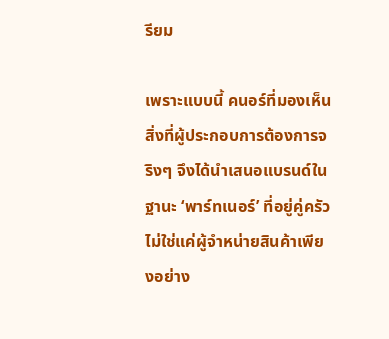รียม

เพราะแบบนี้ คนอร์ที่มองเห็นสิ่งที่ผู้ประกอบการต้องการจริงๆ จึงได้นำเสนอแบรนด์ในฐานะ ‘พาร์ทเนอร์’ ที่อยู่คู่ครัว ไม่ใช่แค่ผู้จำหน่ายสินค้าเพียงอย่าง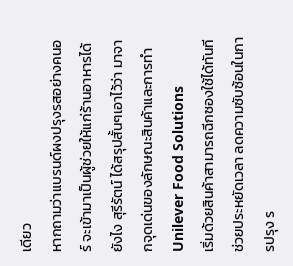เดียว
หากถามว่าแบรนด์ผงปรุงรสอย่างคนอร์ จะเข้ามาเป็นผู้ช่วยให้แก่ร้านอาหารได้ยังไง สุรีรัตน์ ได้สรุปสั้นๆเอาไว้ว่า มาจากจุดเด่นของลักษณะสินค้าและการทำ Unilever Food Solutions
เริ่มด้วยสินค้าสามารถฉีกซองใช้ได้ทันที ช่วยประหยัดเวลา ลดความซับซ้อนในการปรุง ร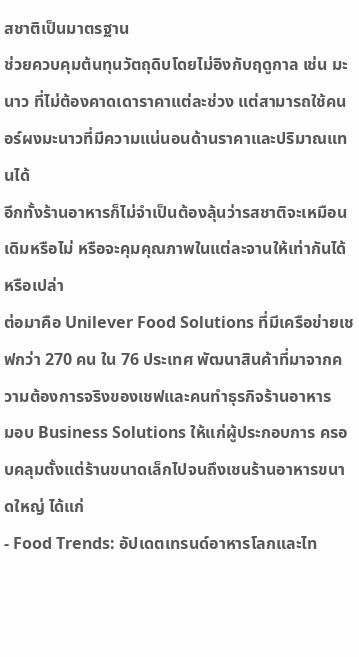สชาติเป็นมาตรฐาน
ช่วยควบคุมต้นทุนวัตถุดิบโดยไม่อิงกับฤดูกาล เช่น มะนาว ที่ไม่ต้องคาดเดาราคาแต่ละช่วง แต่สามารถใช้คนอร์ผงมะนาวที่มีความแน่นอนด้านราคาและปริมาณแทนได้
อีกทั้งร้านอาหารก็ไม่จำเป็นต้องลุ้นว่ารสชาติจะเหมือนเดิมหรือไม่ หรือจะคุมคุณภาพในแต่ละจานให้เท่ากันได้หรือเปล่า
ต่อมาคือ Unilever Food Solutions ที่มีเครือข่ายเชฟกว่า 270 คน ใน 76 ประเทศ พัฒนาสินค้าที่มาจากความต้องการจริงของเชฟและคนทำธุรกิจร้านอาหาร
มอบ Business Solutions ให้แก่ผู้ประกอบการ ครอบคลุมตั้งแต่ร้านขนาดเล็กไปจนถึงเชนร้านอาหารขนาดใหญ่ ได้แก่
- Food Trends: อัปเดตเทรนด์อาหารโลกและไท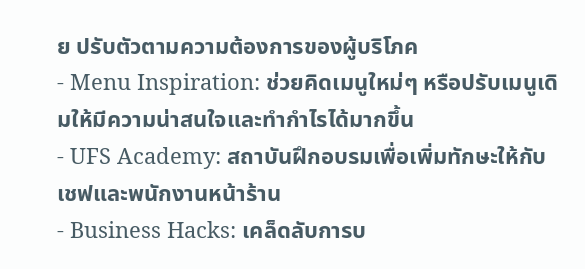ย ปรับตัวตามความต้องการของผู้บริโภค
- Menu Inspiration: ช่วยคิดเมนูใหม่ๆ หรือปรับเมนูเดิมให้มีความน่าสนใจและทำกำไรได้มากขึ้น
- UFS Academy: สถาบันฝึกอบรมเพื่อเพิ่มทักษะให้กับเชฟและพนักงานหน้าร้าน
- Business Hacks: เคล็ดลับการบ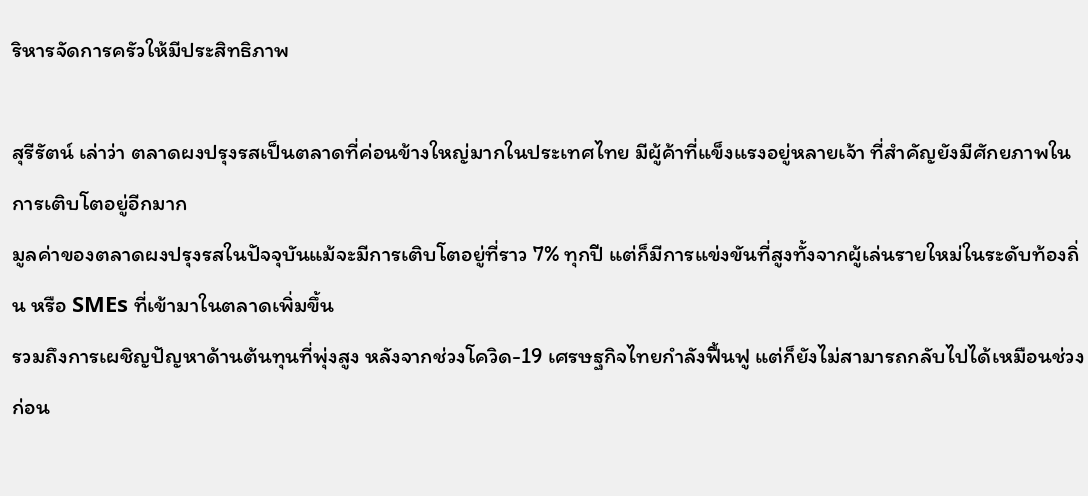ริหารจัดการครัวให้มีประสิทธิภาพ

สุรีรัตน์ เล่าว่า ตลาดผงปรุงรสเป็นตลาดที่ค่อนข้างใหญ่มากในประเทศไทย มีผู้ค้าที่แข็งแรงอยู่หลายเจ้า ที่สำคัญยังมีศักยภาพในการเติบโตอยู่อีกมาก
มูลค่าของตลาดผงปรุงรสในปัจจุบันแม้จะมีการเติบโตอยู่ที่ราว 7% ทุกปี แต่ก็มีการแข่งขันที่สูงทั้งจากผู้เล่นรายใหม่ในระดับท้องถิ่น หรือ SMEs ที่เข้ามาในตลาดเพิ่มขึ้น
รวมถึงการเผชิญปัญหาด้านต้นทุนที่พุ่งสูง หลังจากช่วงโควิด-19 เศรษฐกิจไทยกำลังฟื้นฟู แต่ก็ยังไม่สามารถกลับไปได้เหมือนช่วงก่อน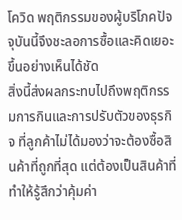โควิด พฤติกรรมของผู้บริโภคปัจจุบันนี้จึงชะลอการซื้อและคิดเยอะขึ้นอย่างเห็นได้ชัด
สิ่งนี้ส่งผลกระทบไปถึงพฤติกรรมการกินและการปรับตัวของธุรกิจ ที่ลูกค้าไม่ได้มองว่าจะต้องซื้อสินค้าที่ถูกที่สุด แต่ต้องเป็นสินค้าที่ทำให้รู้สึกว่าคุ้มค่า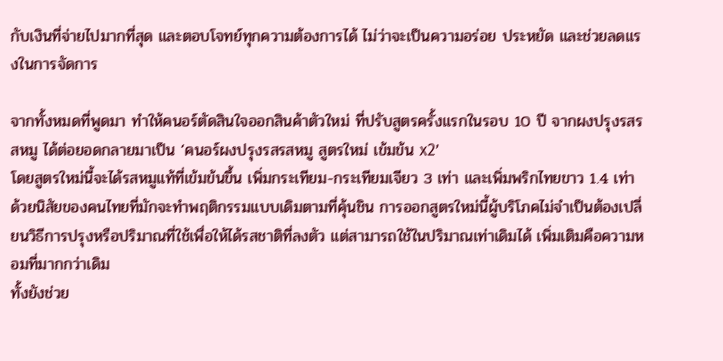กับเงินที่จ่ายไปมากที่สุด และตอบโจทย์ทุกความต้องการได้ ไม่ว่าจะเป็นความอร่อย ประหยัด และช่วยลดแรงในการจัดการ

จากทั้งหมดที่พูดมา ทำให้คนอร์ตัดสินใจออกสินค้าตัวใหม่ ที่ปรับสูตรครั้งแรกในรอบ 10 ปี จากผงปรุงรสรสหมู ได้ต่อยอดกลายมาเป็น ‘คนอร์ผงปรุงรสรสหมู สูตรใหม่ เข้มข้น x2’
โดยสูตรใหม่นี้จะได้รสหมูแท้ที่เข้มข้นขึ้น เพิ่มกระเทียม-กระเทียมเจียว 3 เท่า และเพิ่มพริกไทยขาว 1.4 เท่า
ด้วยนิสัยของคนไทยที่มักจะทำพฤติกรรมแบบเดิมตามที่คุ้นชิน การออกสูตรใหม่นี้ผู้บริโภคไม่จำเป็นต้องเปลี่ยนวิธีการปรุงหรือปริมาณที่ใช้เพื่อให้ได้รสชาติที่ลงตัว แต่สามารถใช้ในปริมาณเท่าเดิมได้ เพิ่มเติมคือความหอมที่มากกว่าเดิม
ทั้งยังช่วย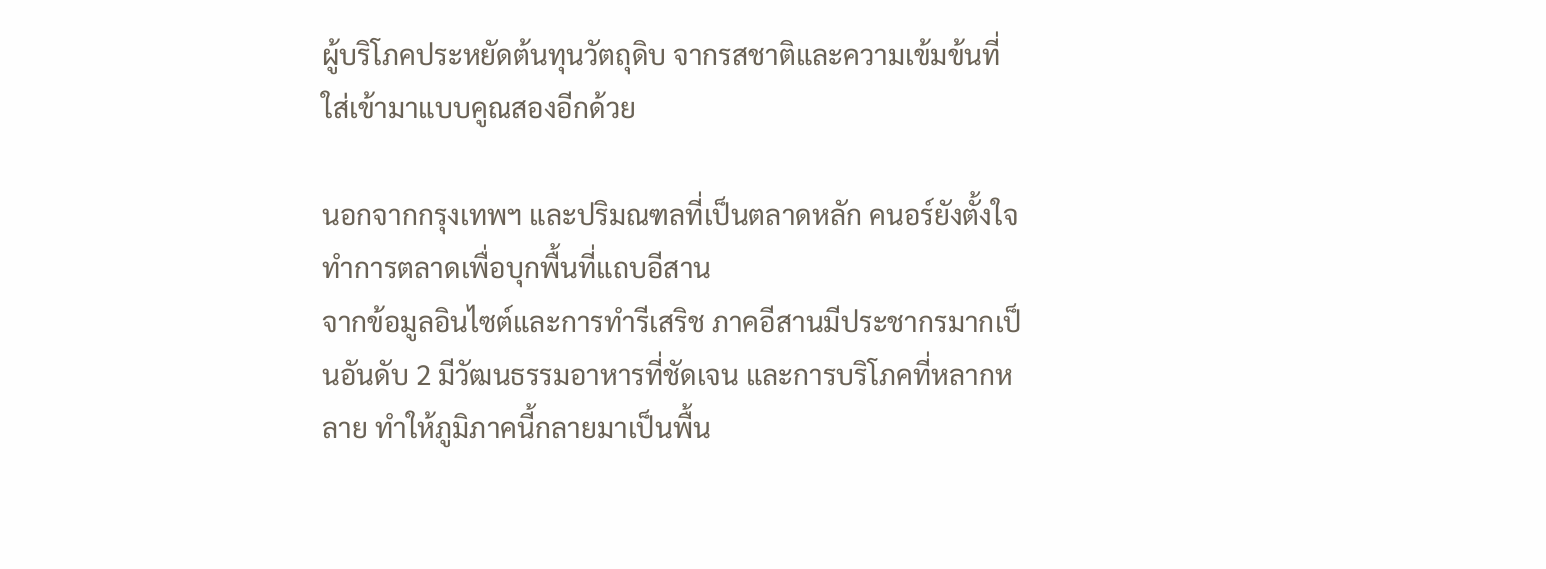ผู้บริโภคประหยัดต้นทุนวัตถุดิบ จากรสชาติและความเข้มข้นที่ใส่เข้ามาแบบคูณสองอีกด้วย

นอกจากกรุงเทพฯ และปริมณฑลที่เป็นตลาดหลัก คนอร์ยังตั้งใจทำการตลาดเพื่อบุกพื้นที่แถบอีสาน
จากข้อมูลอินไซต์และการทำรีเสริช ภาคอีสานมีประชากรมากเป็นอันดับ 2 มีวัฒนธรรมอาหารที่ชัดเจน และการบริโภคที่หลากหลาย ทำให้ภูมิภาคนี้กลายมาเป็นพื้น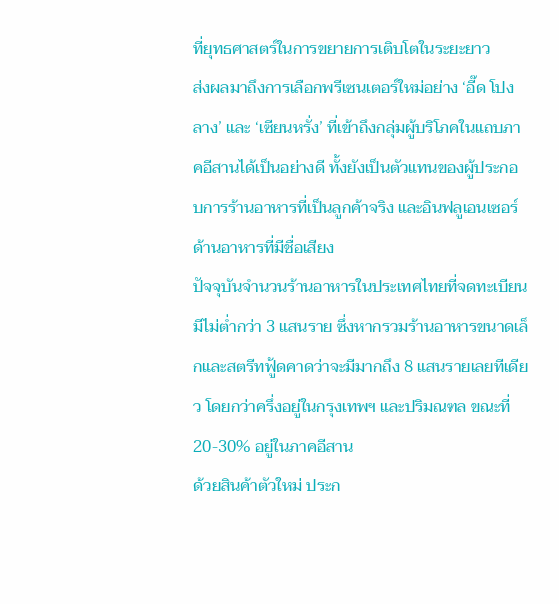ที่ยุทธศาสตร์ในการขยายการเติบโตในระยะยาว
ส่งผลมาถึงการเลือกพรีเซนเตอร์ใหม่อย่าง ‘อี๊ด โปงลาง’ และ ‘เซียนหรั่ง’ ที่เข้าถึงกลุ่มผู้บริโภคในแถบภาคอีสานได้เป็นอย่างดี ทั้งยังเป็นตัวแทนของผู้ประกอบการร้านอาหารที่เป็นลูกค้าจริง และอินฟลูเอนเซอร์ด้านอาหารที่มีชื่อเสียง
ปัจจุบันจำนวนร้านอาหารในประเทศไทยที่จดทะเบียนมีไม่ต่ำกว่า 3 แสนราย ซึ่งหากรวมร้านอาหารขนาดเล็กและสตรีทฟู้ดคาดว่าจะมีมากถึง 8 แสนรายเลยทีเดียว โดยกว่าครึ่งอยู่ในกรุงเทพฯ และปริมณฑล ขณะที่ 20-30% อยู่ในภาคอีสาน
ด้วยสินค้าตัวใหม่ ประก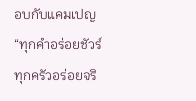อบกับแคมเปญ “ทุกคำอร่อยชัวร์ ทุกครัวอร่อยจริ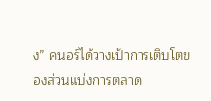ง” คนอร์ได้วางเป้าการเติบโตของส่วนแบ่งการตลาด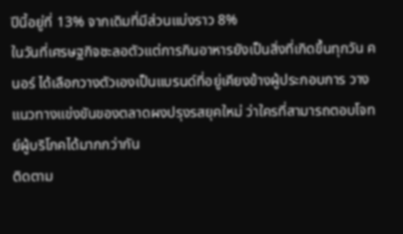ปีนี้อยู่ที่ 13% จากเดิมที่มีส่วนแบ่งราว 8%
ในวันที่เศรษฐกิจชะลอตัวแต่การกินอาหารยังเป็นสิ่งที่เกิดขึ้นทุกวัน คนอร์ ได้เลือกวางตัวเองเป็นแบรนด์ที่อยู่เคียงข้างผู้ประกอบการ วางแนวทางแข่งขันของตลาดผงปรุงรสยุคใหม่ ว่าใครที่สามารถตอบโจทย์ผู้บริโภคได้มากกว่ากัน
ติดตาม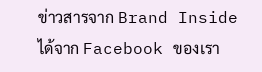ข่าวสารจาก Brand Inside ได้จาก Facebook ของเรา